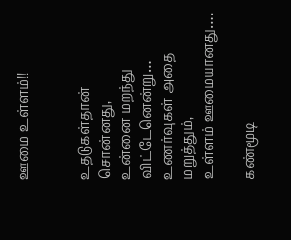ஊமை உள்ளம்!!


உதடுகள்தான் சொன்னது,
உன்னை மறந்து விட்டேனென்று…
உணர்வுகள் அதை மறுத்தும்,
உள்ளம் ஊமையானது….

கண்மூடி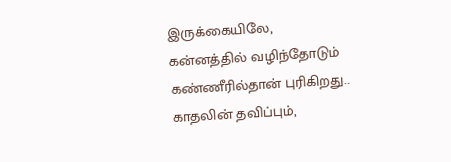இருக்கையிலே,
கன்னத்தில் வழிந்தோடும்
கண்ணீரில்தான் புரிகிறது..
காதலின் தவிப்பும்,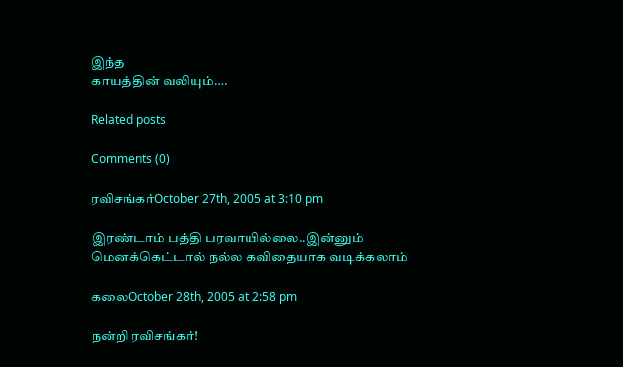இந்த
காயத்தின் வலியும்….

Related posts

Comments (0)

ரவிசங்கர்October 27th, 2005 at 3:10 pm

இரண்டாம் பத்தி பரவாயில்லை..இன்னும் மெனக்கெட்டால் நல்ல கவிதையாக வடிக்கலாம்

கலைOctober 28th, 2005 at 2:58 pm

நன்றி ரவிசங்கர்!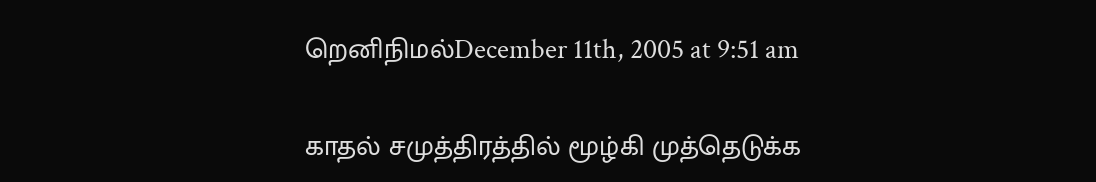றெனிநிமல்December 11th, 2005 at 9:51 am

காதல் சமுத்திரத்தில் மூழ்கி முத்தெடுக்க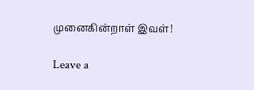முனைகின்றாள் இவள்!

Leave a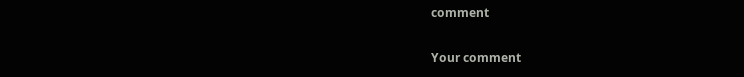comment

Your comment